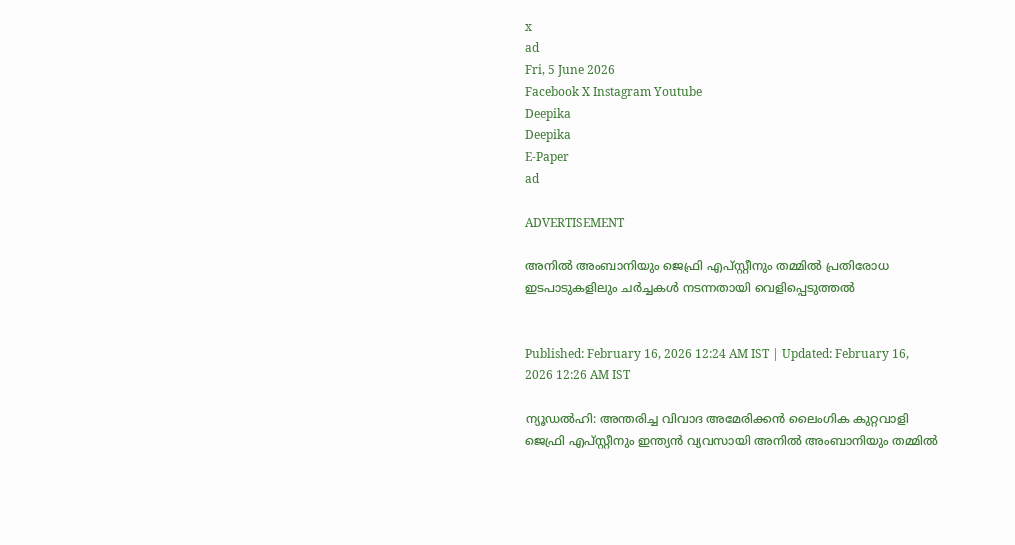x
ad
Fri, 5 June 2026
Facebook X Instagram Youtube
Deepika
Deepika
E-Paper
ad

ADVERTISEMENT

അനിൽ അംബാനിയും ജെഫ്രി എപ്സ്റ്റീനും തമ്മിൽ പ്രതിരോധ ഇടപാടുകളിലും ചർച്ചകൾ നടന്നതായി വെളിപ്പെടുത്തൽ


Published: February 16, 2026 12:24 AM IST | Updated: February 16, 2026 12:26 AM IST

ന്യൂഡൽഹി: അന്തരിച്ച വിവാദ അമേരിക്കൻ ലൈംഗിക കുറ്റവാളി ജെഫ്രി എപ്സ്റ്റീനും ഇന്ത്യൻ വ്യവസായി അനിൽ അംബാനിയും തമ്മിൽ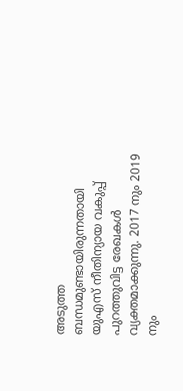അടുത്ത ബന്ധമുണ്ടായിരുന്നതായി യുഎസ് നീതിന്യായ വകുപ്പ് പുറത്തുവിട്ട രേഖകൾ വ്യക്തമാക്കുന്നു. 2017 നും 2019 നും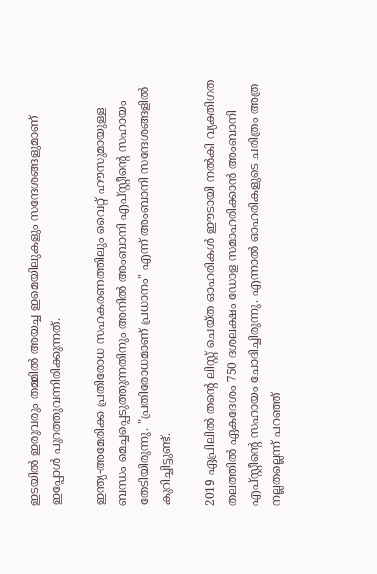ഇടയിൽ ഇരുവരും തമ്മിൽ അയച്ച ഇമെയിലുകളും സന്ദേശങ്ങളുമാണ് ഇപ്പോൾ പുറത്തുവന്നിരിക്കുന്നത്.

ഇന്ത്യ-അമേരിക്ക പ്രതിരോധ സഹകരണത്തിലും വൈറ്റ് ഹൗസുമായുള്ള ബന്ധം മെച്ചപ്പെടുത്തുന്നതിനും അനിൽ അംബാനി എപ്സ്റ്റീന്‍റെ സഹായം തേടിയിരുന്നു. "പ്രതിരോധമാണ് പ്രധാനം" എന്ന് അംബാനി സന്ദേശങ്ങളിൽ കുറിച്ചിട്ടുണ്ട്.

2019 ഏപ്രിലിൽ തന്‍റെ ലിസ്റ്റ് ചെയ്ത ഓഹരികൾ ഈടായി നൽകി വ്യക്തിഗത തലത്തിൽ ഏകദേശം 750 ദശലക്ഷം ഡോള സമാഹരിക്കാൻ അംബാനി എപ്സ്റ്റീന്‍റെ സഹായം ചോദിച്ചിരുന്നു. എന്നാൽ ഓഹരികളുടെ ചരിത്രം അത്ര നല്ലതല്ലെന്ന് പറഞ്ഞ്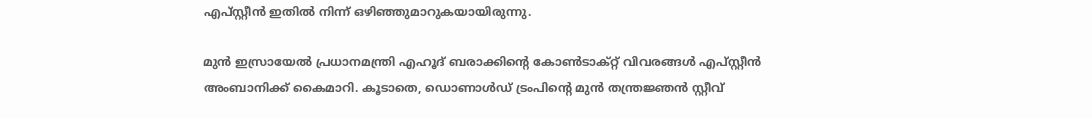എപ്സ്റ്റീൻ ഇതിൽ നിന്ന് ഒഴിഞ്ഞുമാറുകയായിരുന്നു.

മുൻ ഇസ്രായേൽ പ്രധാനമന്ത്രി എഹൂദ് ബരാക്കിന്‍റെ കോൺടാക്റ്റ് വിവരങ്ങൾ എപ്സ്റ്റീൻ അംബാനിക്ക് കൈമാറി. കൂടാതെ, ഡൊണാൾഡ് ട്രംപിന്‍റെ മുൻ തന്ത്രജ്ഞൻ സ്റ്റീവ്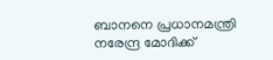ബാനനെ പ്രധാനമന്ത്രി നരേന്ദ്ര മോദിക്ക്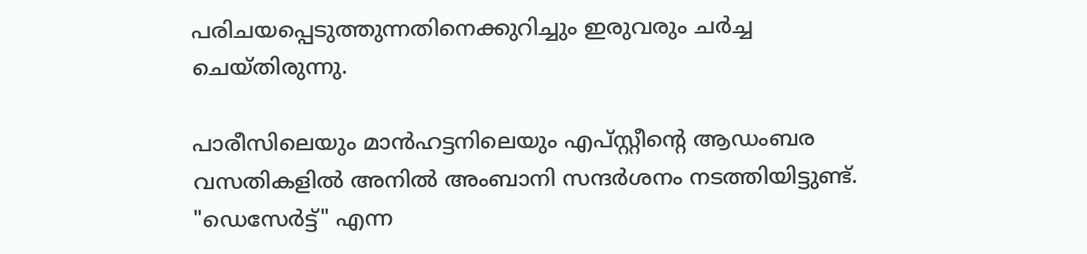പരിചയപ്പെടുത്തുന്നതിനെക്കുറിച്ചും ഇരുവരും ചർച്ച ചെയ്തിരുന്നു.

പാരീസിലെയും മാൻഹട്ടനിലെയും എപ്സ്റ്റീന്‍റെ ആഡംബര വസതികളിൽ അനിൽ അംബാനി സന്ദർശനം നടത്തിയിട്ടുണ്ട്. "ഡെസേർട്ട്" എന്ന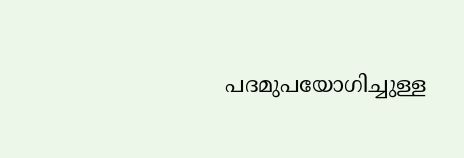പദമുപയോഗിച്ചുള്ള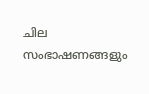ചില സംഭാഷണങ്ങളും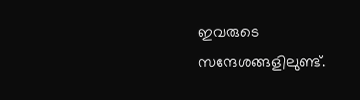ഇവരുടെ സന്ദേശങ്ങളിലുണ്ട്.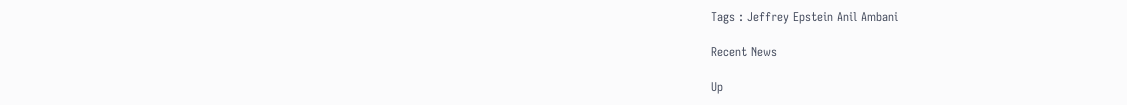Tags : Jeffrey Epstein Anil Ambani

Recent News

Up